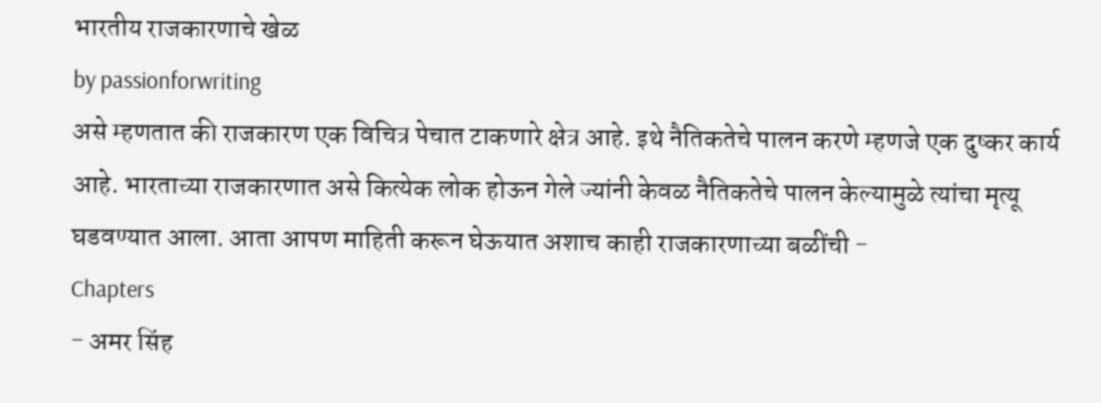भारतीय राजकारणाचे खेळ
by passionforwriting
असे म्हणतात की राजकारण एक विचित्र पेचात टाकणारे क्षेत्र आहे. इथे नैतिकतेचे पालन करणे म्हणजे एक दुष्कर कार्य आहे. भारताच्या राजकारणात असे कित्येक लोक होऊन गेले ज्यांनी केवळ नैतिकतेचे पालन केल्यामुळे त्यांचा मृत्यू घडवण्यात आला. आता आपण माहिती करून घेऊयात अशाच काही राजकारणाच्या बळींची -
Chapters
- अमर सिंह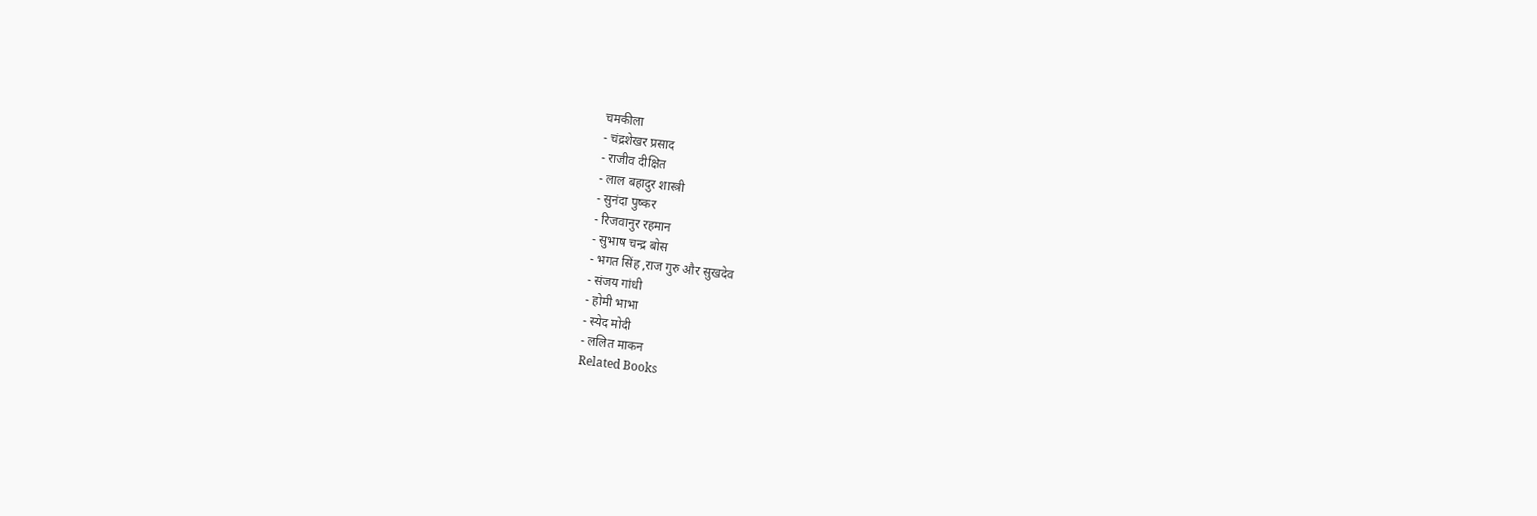चमकीला
- चंद्रशेखर प्रसाद
- राजीव दीक्षित
- लाल बहादुर शास्त्री
- सुनंदा पुष्कर
- रिजवानुर रहमान
- सुभाष चन्द्र बोस
- भगत सिंह ,राज गुरु और सुखदेव
- संजय गांधी
- होमी भाभा
- स्येद मोदी
- ललित माकन
Related Books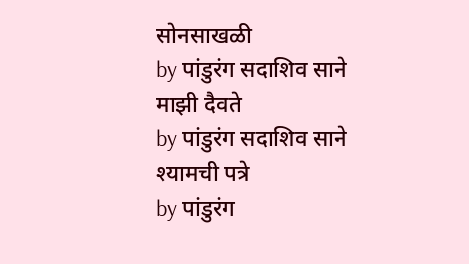सोनसाखळी
by पांडुरंग सदाशिव साने
माझी दैवते
by पांडुरंग सदाशिव साने
श्यामची पत्रे
by पांडुरंग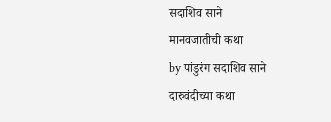सदाशिव साने
मानवजातीची कथा
by पांडुरंग सदाशिव साने
दारुवंदीच्या कथा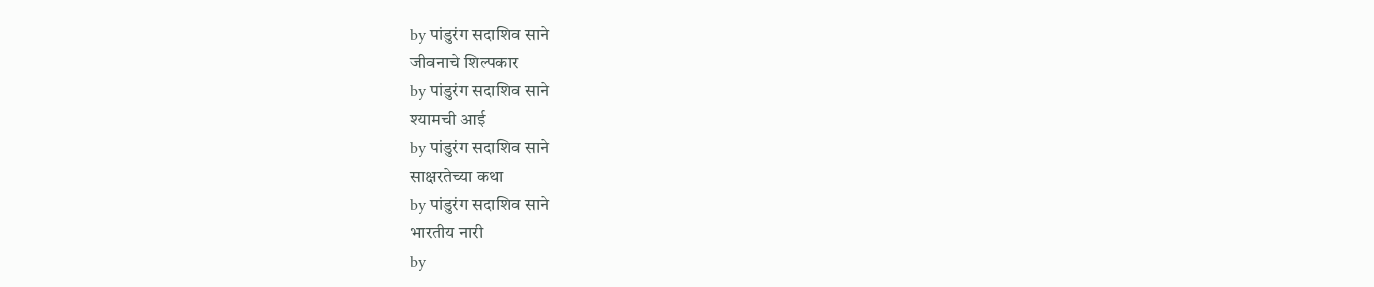by पांडुरंग सदाशिव साने
जीवनाचे शिल्पकार
by पांडुरंग सदाशिव साने
श्यामची आई
by पांडुरंग सदाशिव साने
साक्षरतेच्या कथा
by पांडुरंग सदाशिव साने
भारतीय नारी
by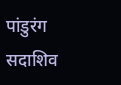पांडुरंग सदाशिव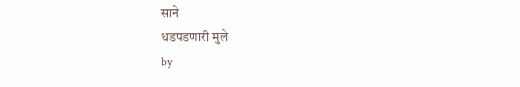साने
धडपडणारी मुले
by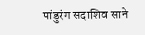पांडुरंग सदाशिव साने